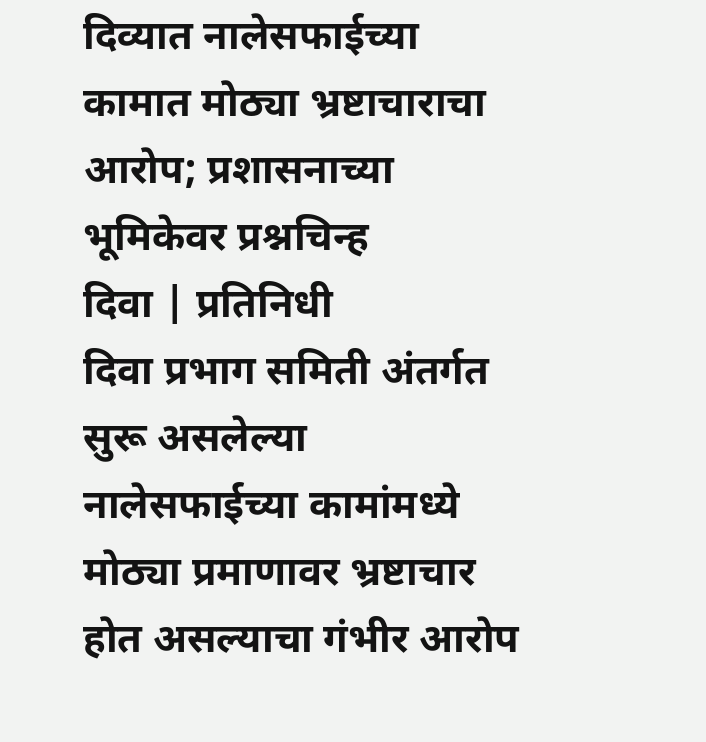दिव्यात नालेसफाईच्या कामात मोठ्या भ्रष्टाचाराचा आरोप; प्रशासनाच्या भूमिकेवर प्रश्नचिन्ह
दिवा | प्रतिनिधी
दिवा प्रभाग समिती अंतर्गत सुरू असलेल्या नालेसफाईच्या कामांमध्ये मोठ्या प्रमाणावर भ्रष्टाचार होत असल्याचा गंभीर आरोप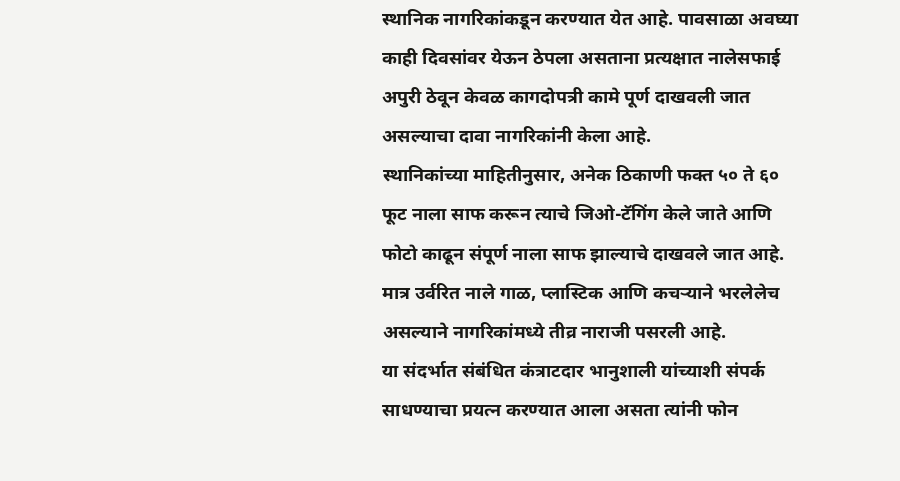स्थानिक नागरिकांकडून करण्यात येत आहे. पावसाळा अवघ्या काही दिवसांवर येऊन ठेपला असताना प्रत्यक्षात नालेसफाई अपुरी ठेवून केवळ कागदोपत्री कामे पूर्ण दाखवली जात असल्याचा दावा नागरिकांनी केला आहे.
स्थानिकांच्या माहितीनुसार, अनेक ठिकाणी फक्त ५० ते ६० फूट नाला साफ करून त्याचे जिओ-टॅगिंग केले जाते आणि फोटो काढून संपूर्ण नाला साफ झाल्याचे दाखवले जात आहे. मात्र उर्वरित नाले गाळ, प्लास्टिक आणि कचऱ्याने भरलेलेच असल्याने नागरिकांमध्ये तीव्र नाराजी पसरली आहे.
या संदर्भात संबंधित कंत्राटदार भानुशाली यांच्याशी संपर्क साधण्याचा प्रयत्न करण्यात आला असता त्यांनी फोन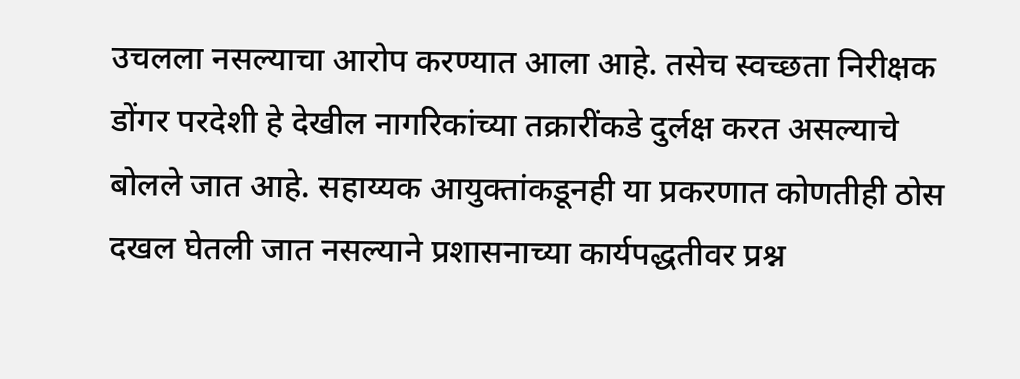उचलला नसल्याचा आरोप करण्यात आला आहे. तसेच स्वच्छता निरीक्षक डोंगर परदेशी हे देखील नागरिकांच्या तक्रारींकडे दुर्लक्ष करत असल्याचे बोलले जात आहे. सहाय्यक आयुक्तांकडूनही या प्रकरणात कोणतीही ठोस दखल घेतली जात नसल्याने प्रशासनाच्या कार्यपद्धतीवर प्रश्न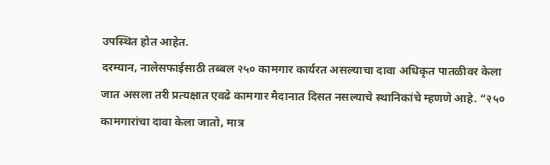उपस्थित होत आहेत.
दरम्यान, नालेसफाईसाठी तब्बल २५० कामगार कार्यरत असल्याचा दावा अधिकृत पातळीवर केला जात असला तरी प्रत्यक्षात एवढे कामगार मैदानात दिसत नसल्याचे स्थानिकांचे म्हणणे आहे. “२५० कामगारांचा दावा केला जातो, मात्र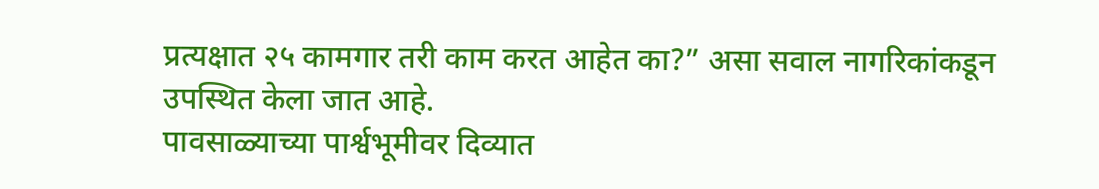प्रत्यक्षात २५ कामगार तरी काम करत आहेत का?” असा सवाल नागरिकांकडून उपस्थित केला जात आहे.
पावसाळ्याच्या पार्श्वभूमीवर दिव्यात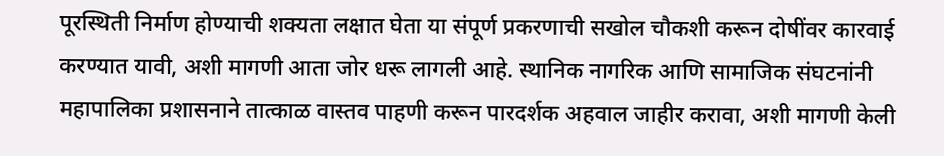पूरस्थिती निर्माण होण्याची शक्यता लक्षात घेता या संपूर्ण प्रकरणाची सखोल चौकशी करून दोषींवर कारवाई करण्यात यावी, अशी मागणी आता जोर धरू लागली आहे. स्थानिक नागरिक आणि सामाजिक संघटनांनी महापालिका प्रशासनाने तात्काळ वास्तव पाहणी करून पारदर्शक अहवाल जाहीर करावा, अशी मागणी केली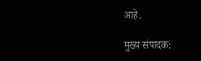आहे.

मुख्य संपादक: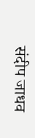संदीप जाधव